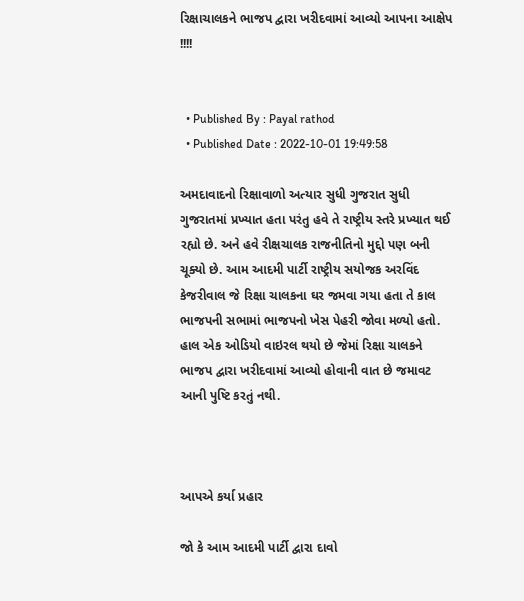રિક્ષાચાલકને ભાજપ દ્વારા ખરીદવામાં આવ્યો આપના આક્ષેપ !!!!


  • Published By : Payal rathod
  • Published Date : 2022-10-01 19:49:58

અમદાવાદનો રિક્ષાવાળો અત્યાર સુધી ગુજરાત સુધી ગુજરાતમાં પ્રખ્યાત હતા પરંતુ હવે તે રાષ્ટ્રીય સ્તરે પ્રખ્યાત થઈ રહ્યો છે. અને હવે રીક્ષચાલક રાજનીતિનો મુદ્દો પણ બની ચૂક્યો છે. આમ આદમી પાર્ટી રાષ્ટ્રીય સયોજક અરવિંદ કેજરીવાલ જે રિક્ષા ચાલકના ઘર જમવા ગયા હતા તે કાલ ભાજપની સભામાં ભાજપનો ખેસ પેહરી જોવા મળ્યો હતો. હાલ એક ઓડિયો વાઇરલ થયો છે જેમાં રિક્ષા ચાલકને ભાજપ દ્વારા ખરીદવામાં આવ્યો હોવાની વાત છે જમાવટ આની પુષ્ટિ કરતું નથી.



આપએ કર્યા પ્રહાર

જો કે આમ આદમી પાર્ટી દ્વારા દાવો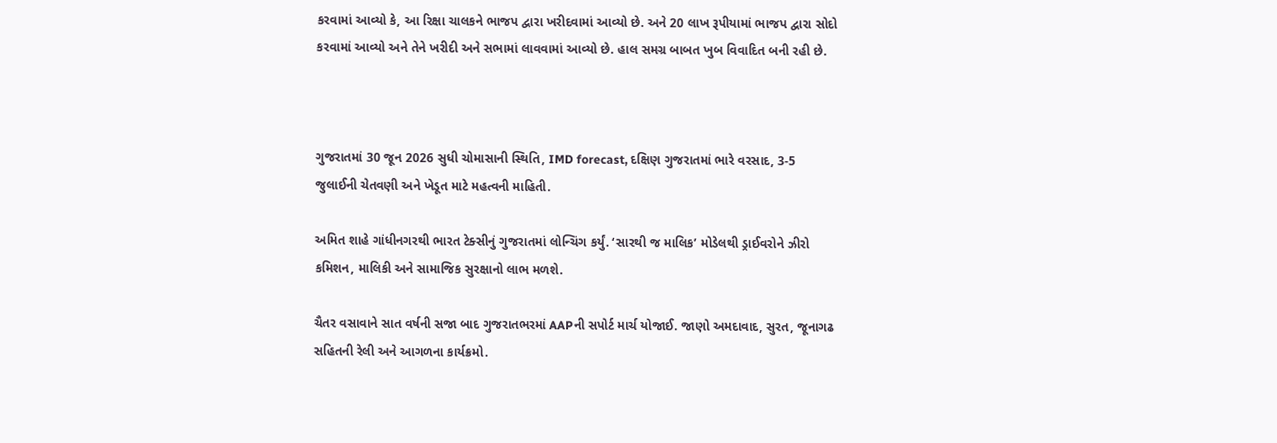કરવામાં આવ્યો કે, આ રિક્ષા ચાલકને ભાજપ દ્વારા ખરીદવામાં આવ્યો છે. અને 20 લાખ રૂપીયામાં ભાજપ દ્વારા સોદો કરવામાં આવ્યો અને તેને ખરીદી અને સભામાં લાવવામાં આવ્યો છે. હાલ સમગ્ર બાબત ખુબ વિવાદિત બની રહી છે.



ગુજરાતમાં 30 જૂન 2026 સુધી ચોમાસાની સ્થિતિ, IMD forecast, દક્ષિણ ગુજરાતમાં ભારે વરસાદ, 3-5 જુલાઈની ચેતવણી અને ખેડૂત માટે મહત્વની માહિતી.

અમિત શાહે ગાંધીનગરથી ભારત ટેક્સીનું ગુજરાતમાં લોન્ચિંગ કર્યું. ‘સારથી જ માલિક’ મોડેલથી ડ્રાઈવરોને ઝીરો કમિશન, માલિકી અને સામાજિક સુરક્ષાનો લાભ મળશે.

ચૈતર વસાવાને સાત વર્ષની સજા બાદ ગુજરાતભરમાં AAPની સપોર્ટ માર્ચ યોજાઈ. જાણો અમદાવાદ, સુરત, જૂનાગઢ સહિતની રેલી અને આગળના કાર્યક્રમો.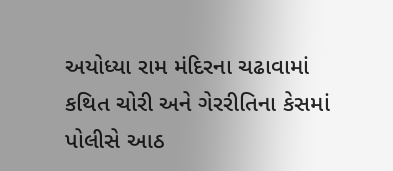અયોધ્યા રામ મંદિરના ચઢાવામાં કથિત ચોરી અને ગેરરીતિના કેસમાં પોલીસે આઠ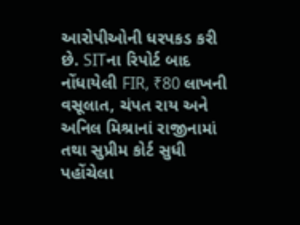આરોપીઓની ધરપકડ કરી છે. SITના રિપોર્ટ બાદ નોંધાયેલી FIR, ₹80 લાખની વસૂલાત, ચંપત રાય અને અનિલ મિશ્રાનાં રાજીનામાં તથા સુપ્રીમ કોર્ટ સુધી પહોંચેલા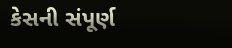કેસની સંપૂર્ણ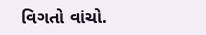વિગતો વાંચો.